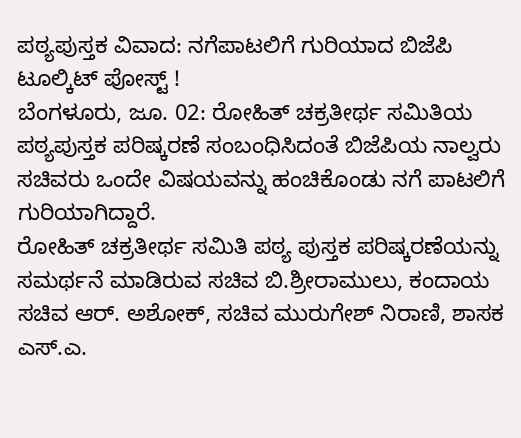ಪಠ್ಯಪುಸ್ತಕ ವಿವಾದ: ನಗೆಪಾಟಲಿಗೆ ಗುರಿಯಾದ ಬಿಜೆಪಿ ಟೂಲ್ಕಿಟ್ ಪೋಸ್ಟ್ !
ಬೆಂಗಳೂರು, ಜೂ. 02: ರೋಹಿತ್ ಚಕ್ರತೀರ್ಥ ಸಮಿತಿಯ ಪಠ್ಯಪುಸ್ತಕ ಪರಿಷ್ಕರಣೆ ಸಂಬಂಧಿಸಿದಂತೆ ಬಿಜೆಪಿಯ ನಾಲ್ವರು ಸಚಿವರು ಒಂದೇ ವಿಷಯವನ್ನು ಹಂಚಿಕೊಂಡು ನಗೆ ಪಾಟಲಿಗೆ ಗುರಿಯಾಗಿದ್ದಾರೆ.
ರೋಹಿತ್ ಚಕ್ರತೀರ್ಥ ಸಮಿತಿ ಪಠ್ಯ ಪುಸ್ತಕ ಪರಿಷ್ಕರಣೆಯನ್ನು ಸಮರ್ಥನೆ ಮಾಡಿರುವ ಸಚಿವ ಬಿ.ಶ್ರೀರಾಮುಲು, ಕಂದಾಯ ಸಚಿವ ಆರ್. ಅಶೋಕ್, ಸಚಿವ ಮುರುಗೇಶ್ ನಿರಾಣಿ, ಶಾಸಕ ಎಸ್.ಎ.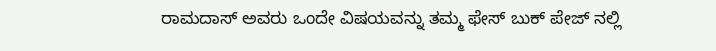ರಾಮದಾಸ್ ಅವರು ಒಂದೇ ವಿಷಯವನ್ನು ತಮ್ಮ ಫೇಸ್ ಬುಕ್ ಪೇಜ್ ನಲ್ಲಿ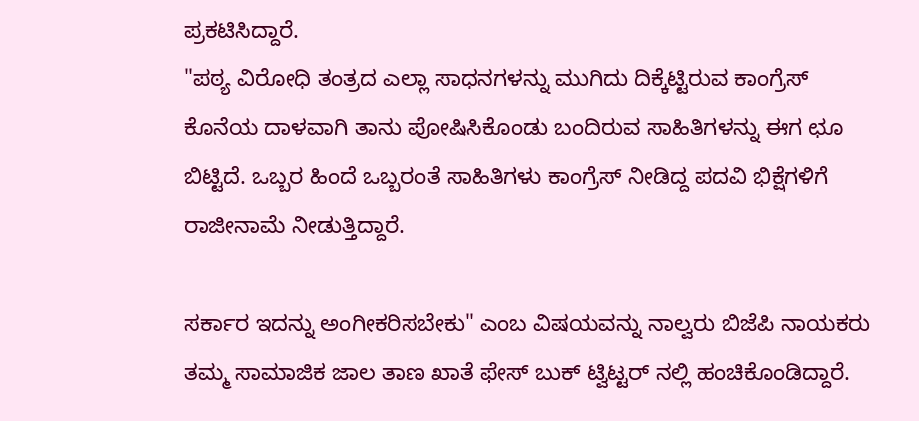ಪ್ರಕಟಿಸಿದ್ದಾರೆ.
"ಪಠ್ಯ ವಿರೋಧಿ ತಂತ್ರದ ಎಲ್ಲಾ ಸಾಧನಗಳನ್ನು ಮುಗಿದು ದಿಕ್ಕೆಟ್ಟಿರುವ ಕಾಂಗ್ರೆಸ್ ಕೊನೆಯ ದಾಳವಾಗಿ ತಾನು ಪೋಷಿಸಿಕೊಂಡು ಬಂದಿರುವ ಸಾಹಿತಿಗಳನ್ನು ಈಗ ಛೂ ಬಿಟ್ಟಿದೆ. ಒಬ್ಬರ ಹಿಂದೆ ಒಬ್ಬರಂತೆ ಸಾಹಿತಿಗಳು ಕಾಂಗ್ರೆಸ್ ನೀಡಿದ್ದ ಪದವಿ ಭಿಕ್ಷೆಗಳಿಗೆ ರಾಜೀನಾಮೆ ನೀಡುತ್ತಿದ್ದಾರೆ.

ಸರ್ಕಾರ ಇದನ್ನು ಅಂಗೀಕರಿಸಬೇಕು" ಎಂಬ ವಿಷಯವನ್ನು ನಾಲ್ವರು ಬಿಜೆಪಿ ನಾಯಕರು ತಮ್ಮ ಸಾಮಾಜಿಕ ಜಾಲ ತಾಣ ಖಾತೆ ಫೇಸ್ ಬುಕ್ ಟ್ವಿಟ್ಟರ್ ನಲ್ಲಿ ಹಂಚಿಕೊಂಡಿದ್ದಾರೆ.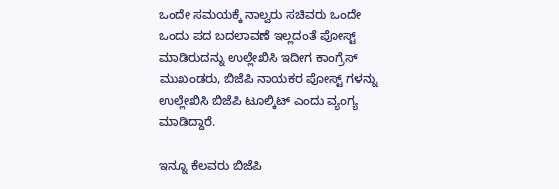ಒಂದೇ ಸಮಯಕ್ಕೆ ನಾಲ್ವರು ಸಚಿವರು ಒಂದೇ ಒಂದು ಪದ ಬದಲಾವಣೆ ಇಲ್ಲದಂತೆ ಪೋಸ್ಟ್ ಮಾಡಿರುದನ್ನು ಉಲ್ಲೇಖಿಸಿ ಇದೀಗ ಕಾಂಗ್ರೆಸ್ ಮುಖಂಡರು, ಬಿಜೆಪಿ ನಾಯಕರ ಪೋಸ್ಟ್ ಗಳನ್ನು ಉಲ್ಲೇಖಿಸಿ ಬಿಜೆಪಿ ಟೂಲ್ಕಿಟ್ ಎಂದು ವ್ಯಂಗ್ಯ ಮಾಡಿದ್ದಾರೆ.

ಇನ್ನೂ ಕೆಲವರು ಬಿಜೆಪಿ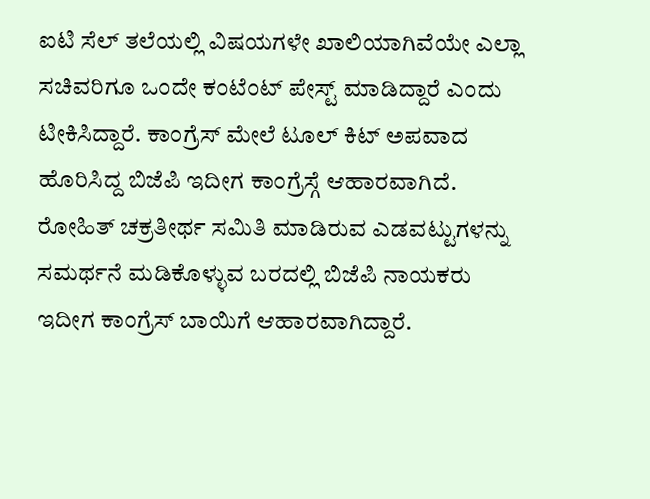ಐಟಿ ಸೆಲ್ ತಲೆಯಲ್ಲಿ ವಿಷಯಗಳೇ ಖಾಲಿಯಾಗಿವೆಯೇ ಎಲ್ಲಾ ಸಚಿವರಿಗೂ ಒಂದೇ ಕಂಟೆಂಟ್ ಪೇಸ್ಟ್ ಮಾಡಿದ್ದಾರೆ ಎಂದು ಟೀಕಿಸಿದ್ದಾರೆ. ಕಾಂಗ್ರೆಸ್ ಮೇಲೆ ಟೂಲ್ ಕಿಟ್ ಅಪವಾದ ಹೊರಿಸಿದ್ದ ಬಿಜೆಪಿ ಇದೀಗ ಕಾಂಗ್ರೆಸ್ಗೆ ಆಹಾರವಾಗಿದೆ. ರೋಹಿತ್ ಚಕ್ರತೀರ್ಥ ಸಮಿತಿ ಮಾಡಿರುವ ಎಡವಟ್ಟುಗಳನ್ನು ಸಮರ್ಥನೆ ಮಡಿಕೊಳ್ಳುವ ಬರದಲ್ಲಿ ಬಿಜೆಪಿ ನಾಯಕರು ಇದೀಗ ಕಾಂಗ್ರೆಸ್ ಬಾಯಿಗೆ ಆಹಾರವಾಗಿದ್ದಾರೆ.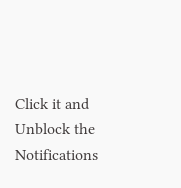Click it and Unblock the Notifications